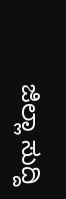ಜಿಲ್ಲಾ ಸುದ್ದಿ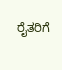ರೈತರಿಗೆ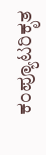ಕಂಪ್ಯೂಟರಿಕೃತ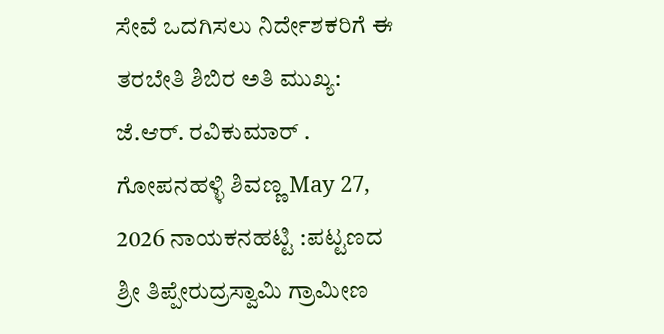ಸೇವೆ ಒದಗಿಸಲು ನಿರ್ದೇಶಕರಿಗೆ ಈ ತರಬೇತಿ ಶಿಬಿರ ಅತಿ ಮುಖ್ಯ: ಜೆ.ಆರ್. ರವಿಕುಮಾರ್ . ಗೋಪನಹಳ್ಳಿ ಶಿವಣ್ಣ May 27, 2026 ನಾಯಕನಹಟ್ಟಿ :ಪಟ್ಟಣದ ಶ್ರೀ ತಿಪ್ಪೇರುದ್ರಸ್ವಾಮಿ ಗ್ರಾಮೀಣ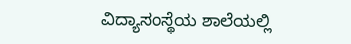ವಿದ್ಯಾಸಂಸ್ಥೆಯ ಶಾಲೆಯಲ್ಲಿ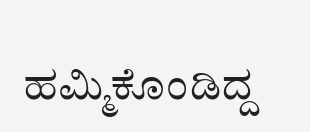ಹಮ್ಮಿಕೊಂಡಿದ್ದ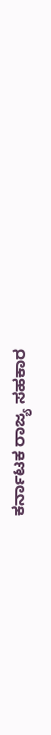ಕರ್ನಾಟಕ ರಾಜ್ಯ ಸಹಕಾರ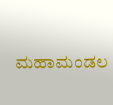ಮಹಾಮಂಡಲ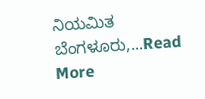ನಿಯಮಿತ ಬೆಂಗಳೂರು,...Read More